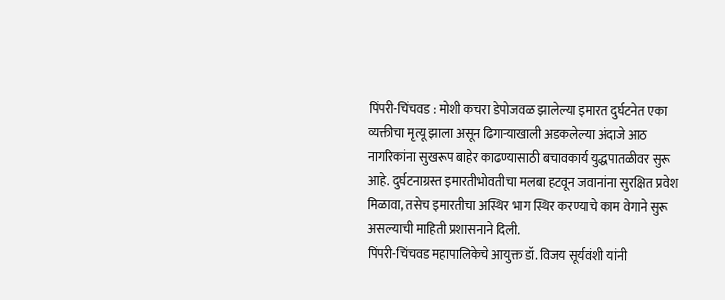पिंपरी-चिंचवड : मोशी कचरा डेपोजवळ झालेल्या इमारत दुर्घटनेत एका व्यक्तीचा मृत्यू झाला असून ढिगाऱ्याखाली अडकलेल्या अंदाजे आठ नागरिकांना सुखरूप बाहेर काढण्यासाठी बचावकार्य युद्धपातळीवर सुरू आहे. दुर्घटनाग्रस्त इमारतीभोवतीचा मलबा हटवून जवानांना सुरक्षित प्रवेश मिळावा, तसेच इमारतीचा अस्थिर भाग स्थिर करण्याचे काम वेगाने सुरू असल्याची माहिती प्रशासनाने दिली.
पिंपरी-चिंचवड महापालिकेचे आयुक्त डॉ. विजय सूर्यवंशी यांनी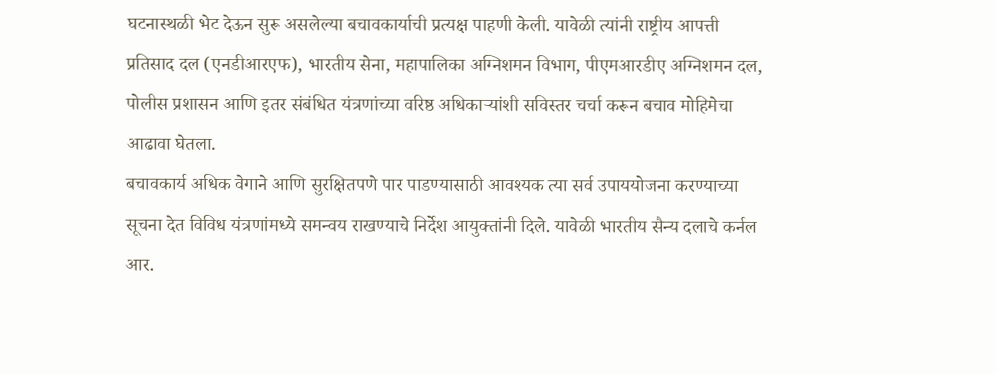घटनास्थळी भेट देऊन सुरू असलेल्या बचावकार्याची प्रत्यक्ष पाहणी केली. यावेळी त्यांनी राष्ट्रीय आपत्ती प्रतिसाद दल (एनडीआरएफ), भारतीय सेना, महापालिका अग्निशमन विभाग, पीएमआरडीए अग्निशमन दल, पोलीस प्रशासन आणि इतर संबंधित यंत्रणांच्या वरिष्ठ अधिकाऱ्यांशी सविस्तर चर्चा करून बचाव मोहिमेचा आढावा घेतला.
बचावकार्य अधिक वेगाने आणि सुरक्षितपणे पार पाडण्यासाठी आवश्यक त्या सर्व उपाययोजना करण्याच्या सूचना देत विविध यंत्रणांमध्ये समन्वय राखण्याचे निर्देश आयुक्तांनी दिले. यावेळी भारतीय सैन्य दलाचे कर्नल आर.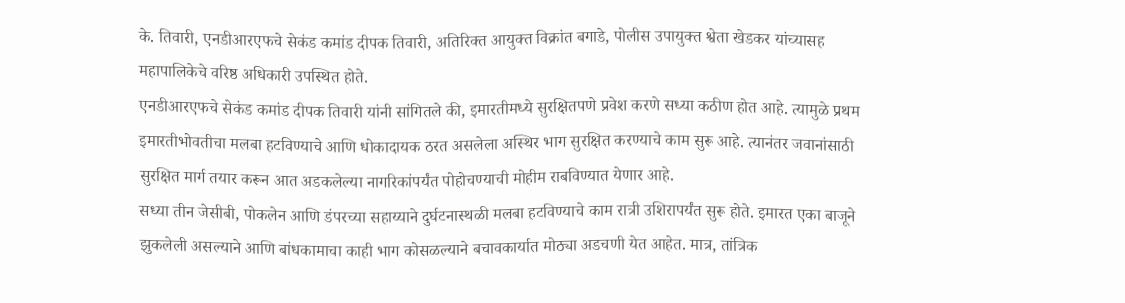के. तिवारी, एनडीआरएफचे सेकंड कमांड दीपक तिवारी, अतिरिक्त आयुक्त विक्रांत बगाडे, पोलीस उपायुक्त श्वेता खेडकर यांच्यासह महापालिकेचे वरिष्ठ अधिकारी उपस्थित होते.
एनडीआरएफचे सेकंड कमांड दीपक तिवारी यांनी सांगितले की, इमारतीमध्ये सुरक्षितपणे प्रवेश करणे सध्या कठीण होत आहे. त्यामुळे प्रथम इमारतीभोवतीचा मलबा हटविण्याचे आणि धोकादायक ठरत असलेला अस्थिर भाग सुरक्षित करण्याचे काम सुरू आहे. त्यानंतर जवानांसाठी सुरक्षित मार्ग तयार करून आत अडकलेल्या नागरिकांपर्यंत पोहोचण्याची मोहीम राबविण्यात येणार आहे.
सध्या तीन जेसीबी, पोकलेन आणि डंपरच्या सहाय्याने दुर्घटनास्थळी मलबा हटविण्याचे काम रात्री उशिरापर्यंत सुरू होते. इमारत एका बाजूने झुकलेली असल्याने आणि बांधकामाचा काही भाग कोसळल्याने बचावकार्यात मोठ्या अडचणी येत आहेत. मात्र, तांत्रिक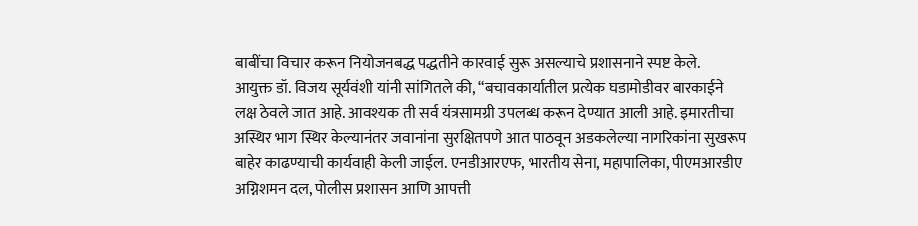बाबींचा विचार करून नियोजनबद्ध पद्धतीने कारवाई सुरू असल्याचे प्रशासनाने स्पष्ट केले.
आयुक्त डॉ. विजय सूर्यवंशी यांनी सांगितले की, “बचावकार्यातील प्रत्येक घडामोडीवर बारकाईने लक्ष ठेवले जात आहे. आवश्यक ती सर्व यंत्रसामग्री उपलब्ध करून देण्यात आली आहे. इमारतीचा अस्थिर भाग स्थिर केल्यानंतर जवानांना सुरक्षितपणे आत पाठवून अडकलेल्या नागरिकांना सुखरूप बाहेर काढण्याची कार्यवाही केली जाईल. एनडीआरएफ, भारतीय सेना, महापालिका, पीएमआरडीए अग्निशमन दल, पोलीस प्रशासन आणि आपत्ती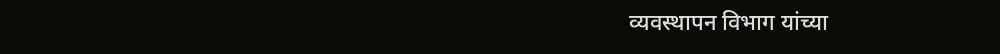व्यवस्थापन विभाग यांच्या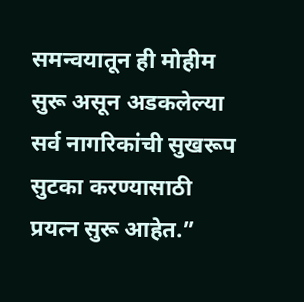समन्वयातून ही मोहीम सुरू असून अडकलेल्या सर्व नागरिकांची सुखरूप सुटका करण्यासाठी प्रयत्न सुरू आहेत.”